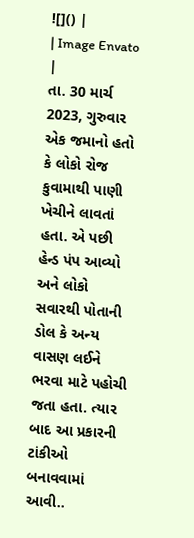![]() |
| Image Envato |
તા. 30 માર્ચ 2023, ગુરુવાર
એક જમાનો હતો કે લોકો રોજ કુવામાથી પાણી ખેચીને લાવતાં હતા. એ પછી હેન્ડ પંપ આવ્યો અને લોકો સવારથી પોતાની ડોલ કે અન્ય વાસણ લઈને ભરવા માટે પહોચી જતા હતા. ત્યાર બાદ આ પ્રકારની ટાંકીઓ બનાવવામાં આવી..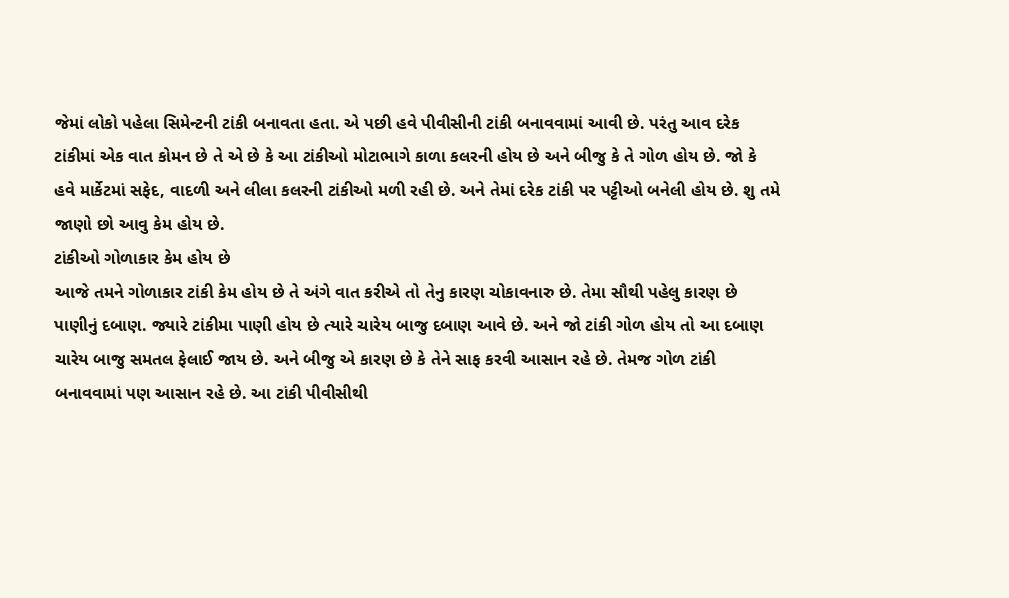જેમાં લોકો પહેલા સિમેન્ટની ટાંકી બનાવતા હતા. એ પછી હવે પીવીસીની ટાંકી બનાવવામાં આવી છે. પરંતુ આવ દરેક ટાંકીમાં એક વાત કોમન છે તે એ છે કે આ ટાંકીઓ મોટાભાગે કાળા કલરની હોય છે અને બીજુ કે તે ગોળ હોય છે. જો કે હવે માર્કેટમાં સફેદ, વાદળી અને લીલા કલરની ટાંકીઓ મળી રહી છે. અને તેમાં દરેક ટાંકી પર પટ્ટીઓ બનેલી હોય છે. શુ તમે જાણો છો આવુ કેમ હોય છે.
ટાંકીઓ ગોળાકાર કેમ હોય છે
આજે તમને ગોળાકાર ટાંકી કેમ હોય છે તે અંગે વાત કરીએ તો તેનુ કારણ ચોકાવનારુ છે. તેમા સૌથી પહેલુ કારણ છે પાણીનું દબાણ. જ્યારે ટાંકીમા પાણી હોય છે ત્યારે ચારેય બાજુ દબાણ આવે છે. અને જો ટાંકી ગોળ હોય તો આ દબાણ ચારેય બાજુ સમતલ ફેલાઈ જાય છે. અને બીજુ એ કારણ છે કે તેને સાફ કરવી આસાન રહે છે. તેમજ ગોળ ટાંકી બનાવવામાં પણ આસાન રહે છે. આ ટાંકી પીવીસીથી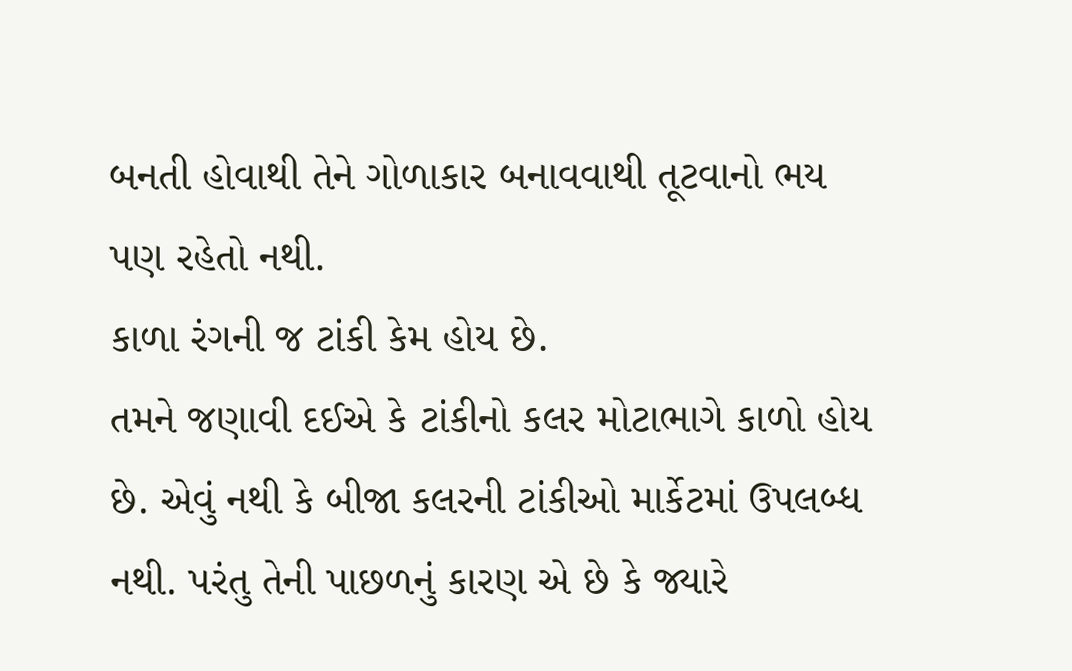બનતી હોવાથી તેને ગોળાકાર બનાવવાથી તૂટવાનો ભય પણ રહેતો નથી.
કાળા રંગની જ ટાંકી કેમ હોય છે.
તમને જણાવી દઈએ કે ટાંકીનો કલર મોટાભાગે કાળો હોય છે. એવું નથી કે બીજા કલરની ટાંકીઓ માર્કેટમાં ઉપલબ્ધ નથી. પરંતુ તેની પાછળનું કારણ એ છે કે જ્યારે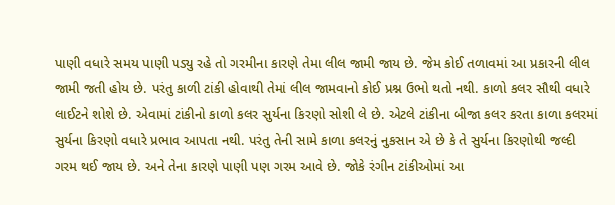પાણી વધારે સમય પાણી પડ્યુ રહે તો ગરમીના કારણે તેમા લીલ જામી જાય છે. જેમ કોઈ તળાવમાં આ પ્રકારની લીલ જામી જતી હોય છે. પરંતુ કાળી ટાંકી હોવાથી તેમાં લીલ જામવાનો કોઈ પ્રશ્ન ઉભો થતો નથી. કાળો કલર સૌથી વધારે લાઈટને શોશે છે. એવામાં ટાંકીનો કાળો કલર સુર્યના કિરણો સોશી લે છે. એટલે ટાંકીના બીજા કલર કરતા કાળા કલરમાં સુર્યના કિરણો વધારે પ્રભાવ આપતા નથી. પરંતુ તેની સામે કાળા કલરનું નુકસાન એ છે કે તે સુર્યના કિરણોથી જલ્દી ગરમ થઈ જાય છે. અને તેના કારણે પાણી પણ ગરમ આવે છે. જોકે રંગીન ટાંકીઓમાં આ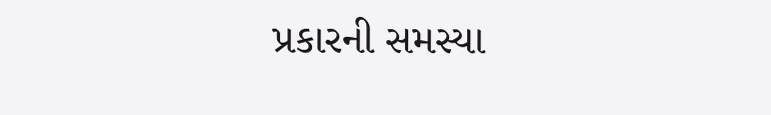પ્રકારની સમસ્યા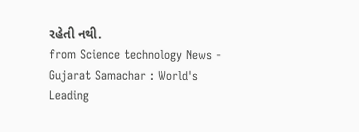રહેતી નથી.
from Science technology News - Gujarat Samachar : World's Leading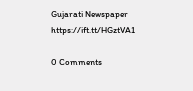Gujarati Newspaper https://ift.tt/HGztVA1

0 Comments